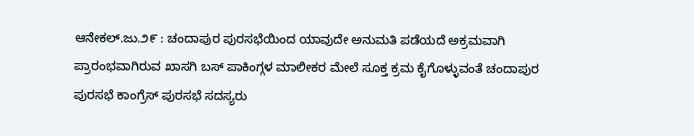ಆನೇಕಲ್.ಜು.೨೯ : ಚಂದಾಪುರ ಪುರಸಭೆಯಿಂದ ಯಾವುದೇ ಅನುಮತಿ ಪಡೆಯದೆ ಅಕ್ರಮವಾಗಿ ಪ್ರಾರಂಭವಾಗಿರುವ ಖಾಸಗಿ ಬಸ್ ಪಾಕಿಂಗ್ಗಳ ಮಾಲೀಕರ ಮೇಲೆ ಸೂಕ್ತ ಕ್ರಮ ಕೈಗೊಳ್ಳುವಂತೆ ಚಂದಾಪುರ ಪುರಸಭೆ ಕಾಂಗ್ರೆಸ್ ಪುರಸಭೆ ಸದಸ್ಯರು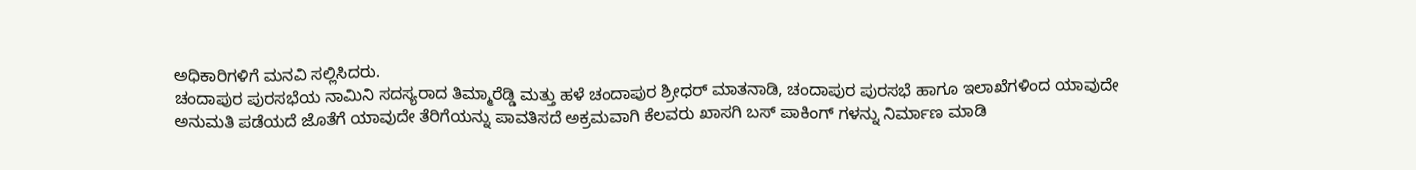ಅಧಿಕಾರಿಗಳಿಗೆ ಮನವಿ ಸಲ್ಲಿಸಿದರು.
ಚಂದಾಪುರ ಪುರಸಭೆಯ ನಾಮಿನಿ ಸದಸ್ಯರಾದ ತಿಮ್ಮಾರೆಡ್ಡಿ ಮತ್ತು ಹಳೆ ಚಂದಾಪುರ ಶ್ರೀಧರ್ ಮಾತನಾಡಿ, ಚಂದಾಪುರ ಪುರಸಭೆ ಹಾಗೂ ಇಲಾಖೆಗಳಿಂದ ಯಾವುದೇ ಅನುಮತಿ ಪಡೆಯದೆ ಜೊತೆಗೆ ಯಾವುದೇ ತೆರಿಗೆಯನ್ನು ಪಾವತಿಸದೆ ಅಕ್ರಮವಾಗಿ ಕೆಲವರು ಖಾಸಗಿ ಬಸ್ ಪಾಕಿಂಗ್ ಗಳನ್ನು ನಿರ್ಮಾಣ ಮಾಡಿ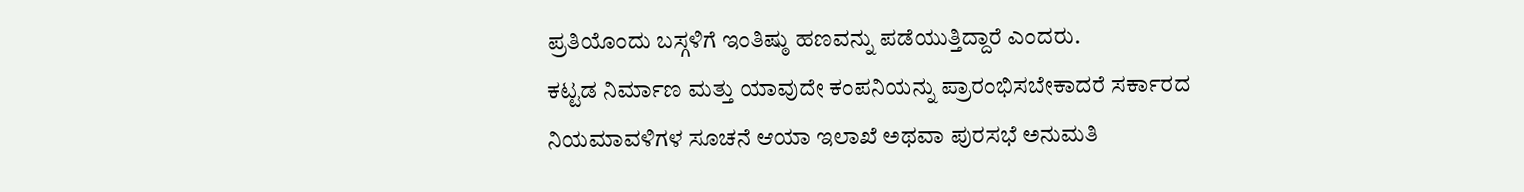ಪ್ರತಿಯೊಂದು ಬಸ್ಗಳಿಗೆ ಇಂತಿಷ್ಠು ಹಣವನ್ನು ಪಡೆಯುತ್ತಿದ್ದಾರೆ ಎಂದರು.
ಕಟ್ಟಡ ನಿರ್ಮಾಣ ಮತ್ತು ಯಾವುದೇ ಕಂಪನಿಯನ್ನು ಪ್ರಾರಂಭಿಸಬೇಕಾದರೆ ಸರ್ಕಾರದ ನಿಯಮಾವಳಿಗಳ ಸೂಚನೆ ಆಯಾ ಇಲಾಖೆ ಅಥವಾ ಪುರಸಭೆ ಅನುಮತಿ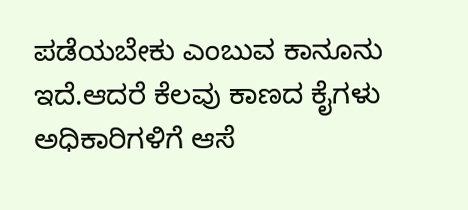ಪಡೆಯಬೇಕು ಎಂಬುವ ಕಾನೂನು ಇದೆ.ಆದರೆ ಕೆಲವು ಕಾಣದ ಕೈಗಳು ಅಧಿಕಾರಿಗಳಿಗೆ ಆಸೆ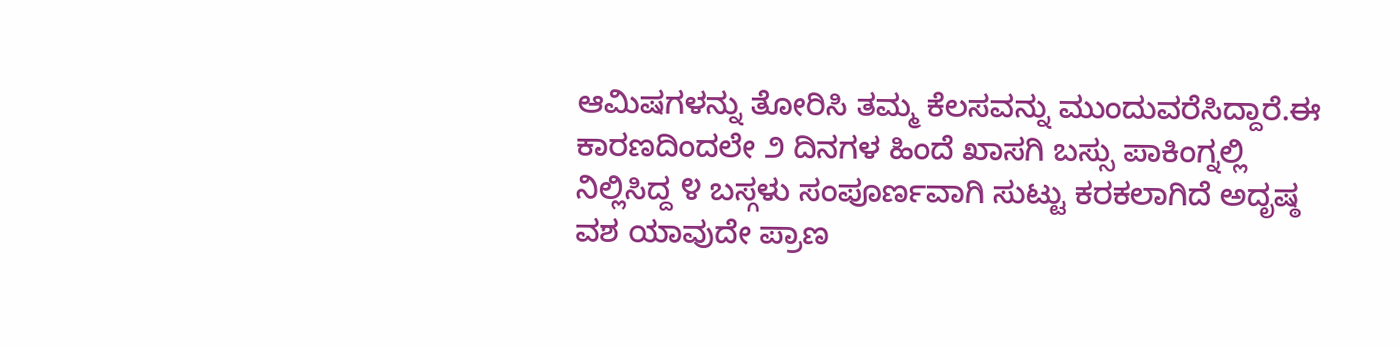ಆಮಿಷಗಳನ್ನು ತೋರಿಸಿ ತಮ್ಮ ಕೆಲಸವನ್ನು ಮುಂದುವರೆಸಿದ್ದಾರೆ.ಈ ಕಾರಣದಿಂದಲೇ ೨ ದಿನಗಳ ಹಿಂದೆ ಖಾಸಗಿ ಬಸ್ಸು ಪಾಕಿಂಗ್ನಲ್ಲಿ ನಿಲ್ಲಿಸಿದ್ದ ೪ ಬಸ್ಗಳು ಸಂಪೂರ್ಣವಾಗಿ ಸುಟ್ಟು ಕರಕಲಾಗಿದೆ ಅದೃಷ್ಠ ವಶ ಯಾವುದೇ ಪ್ರಾಣ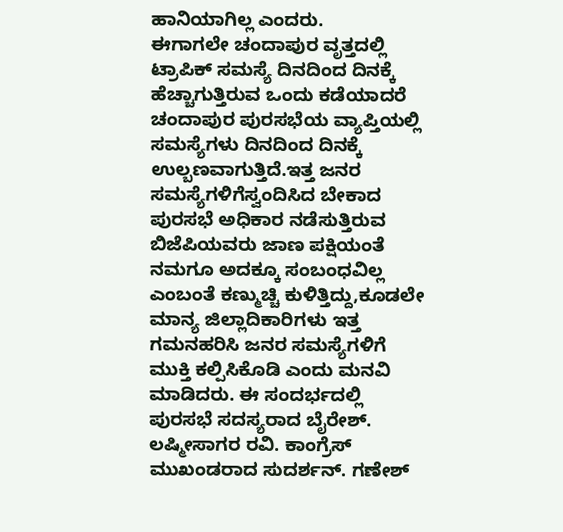ಹಾನಿಯಾಗಿಲ್ಲ ಎಂದರು.
ಈಗಾಗಲೇ ಚಂದಾಪುರ ವೃತ್ತದಲ್ಲಿ ಟ್ರಾಪಿಕ್ ಸಮಸ್ಯೆ ದಿನದಿಂದ ದಿನಕ್ಕೆ ಹೆಚ್ಚಾಗುತ್ತಿರುವ ಒಂದು ಕಡೆಯಾದರೆ ಚಂದಾಪುರ ಪುರಸಭೆಯ ವ್ಯಾಪ್ತಿಯಲ್ಲಿ ಸಮಸ್ಯೆಗಳು ದಿನದಿಂದ ದಿನಕ್ಕೆ ಉಲ್ಬಣವಾಗುತ್ತಿದೆ.ಇತ್ತ ಜನರ ಸಮಸ್ಯೆಗಳಿಗೆಸ್ವಂದಿಸಿದ ಬೇಕಾದ ಪುರಸಭೆ ಅಧಿಕಾರ ನಡೆಸುತ್ತಿರುವ ಬಿಜೆಪಿಯವರು ಜಾಣ ಪಕ್ಷಿಯಂತೆ ನಮಗೂ ಅದಕ್ಕೂ ಸಂಬಂಧವಿಲ್ಲ ಎಂಬಂತೆ ಕಣ್ಮುಚ್ಚಿ ಕುಳಿತ್ತಿದ್ದು,ಕೂಡಲೇ ಮಾನ್ಯ ಜಿಲ್ಲಾದಿಕಾರಿಗಳು ಇತ್ತ ಗಮನಹರಿಸಿ ಜನರ ಸಮಸ್ಯೆಗಳಿಗೆ ಮುಕ್ತಿ ಕಲ್ಪಿಸಿಕೊಡಿ ಎಂದು ಮನವಿ ಮಾಡಿದರು. ಈ ಸಂದರ್ಭದಲ್ಲಿ ಪುರಸಭೆ ಸದಸ್ಯರಾದ ಬೈರೇಶ್. ಲಷ್ಮೀಸಾಗರ ರವಿ. ಕಾಂಗ್ರೆಸ್ ಮುಖಂಡರಾದ ಸುದರ್ಶನ್. ಗಣೇಶ್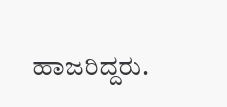ಹಾಜರಿದ್ದರು.